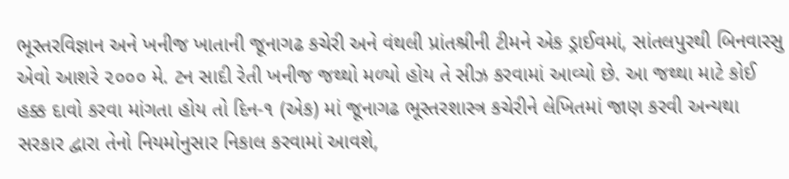ભૂસ્તરવિજ્ઞાન અને ખનીજ ખાતાની જૂનાગઢ કચેરી અને વંથલી પ્રાંતશ્રીની ટીમને એક ડ્રાઈવમાં, સાંતલપુરથી બિનવારસુ એવો આશરે ૨૦૦૦ મે. ટન સાદી રેતી ખનીજ જથ્થો મળ્યો હોય તે સીઝ કરવામાં આવ્યો છે. આ જથ્થા માટે કોઈ હક્ક દાવો કરવા માંગતા હોય તો દિન-૧ (એક) માં જૂનાગઢ ભૂસ્તરશાસ્ત્ર કચેરીને લેખિતમાં જાણ કરવી અન્યથા સરકાર દ્વારા તેનો નિયમોનુસાર નિકાલ કરવામાં આવશે,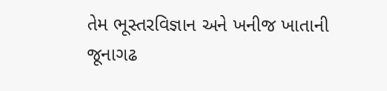તેમ ભૂસ્તરવિજ્ઞાન અને ખનીજ ખાતાની જૂનાગઢ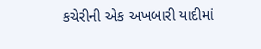કચેરીની એક અખબારી યાદીમાં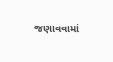જણાવવામાં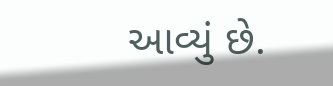આવ્યું છે.